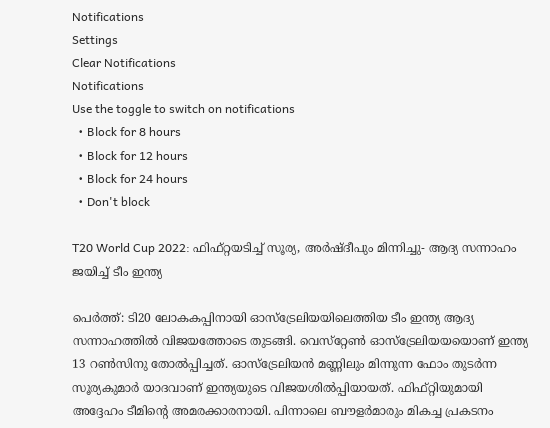Notifications
Settings
Clear Notifications
Notifications
Use the toggle to switch on notifications
  • Block for 8 hours
  • Block for 12 hours
  • Block for 24 hours
  • Don't block

T20 World Cup 2022: ഫിഫ്റ്റയടിച്ച് സൂര്യ, അര്‍ഷ്ദീപും മിന്നിച്ചു- ആദ്യ സന്നാഹം ജയിച്ച് ടീം ഇന്ത്യ

പെര്‍ത്ത്: ടി20 ലോകകപ്പിനായി ഓസ്‌ട്രേലിയയിലെത്തിയ ടീം ഇന്ത്യ ആദ്യ സന്നാഹത്തില്‍ വിജയത്തോടെ തുടങ്ങി. വെസ്‌റ്റേണ്‍ ഓസ്‌ട്രേലിയയയൊണ് ഇന്ത്യ 13 റണ്‍സിനു തോല്‍പ്പിച്ചത്. ഓസ്‌ട്രേലിയന്‍ മണ്ണിലും മിന്നുന്ന ഫോം തുടര്‍ന്ന സൂര്യകുമാര്‍ യാദവാണ് ഇന്ത്യയുടെ വിജയശില്‍പ്പിയായത്. ഫിഫ്റ്റിയുമായി അദ്ദേഹം ടീമിന്റെ അമരക്കാരനായി. പിന്നാലെ ബൗളര്‍മാരും മികച്ച പ്രകടനം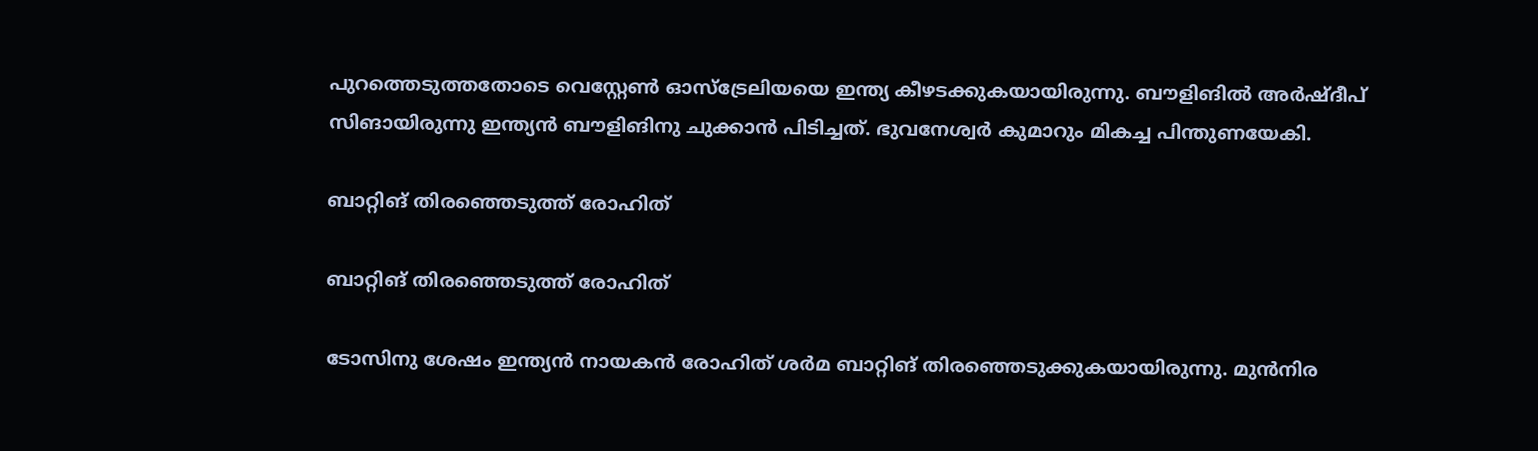പുറത്തെടുത്തതോടെ വെസ്റ്റേണ്‍ ഓസ്‌ട്രേലിയയെ ഇന്ത്യ കീഴടക്കുകയായിരുന്നു. ബൗളിങില്‍ അര്‍ഷ്ദീപ് സിങായിരുന്നു ഇന്ത്യന്‍ ബൗളിങിനു ചുക്കാന്‍ പിടിച്ചത്. ഭുവനേശ്വര്‍ കുമാറും മികച്ച പിന്തുണയേകി.

ബാറ്റിങ് തിരഞ്ഞെടുത്ത് രോഹിത്

ബാറ്റിങ് തിരഞ്ഞെടുത്ത് രോഹിത്

ടോസിനു ശേഷം ഇന്ത്യന്‍ നായകന്‍ രോഹിത് ശര്‍മ ബാറ്റിങ് തിരഞ്ഞെടുക്കുകയായിരുന്നു. മുന്‍നിര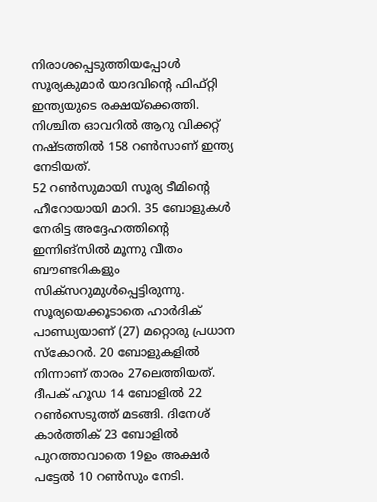നിരാശപ്പെടുത്തിയപ്പോള്‍ സൂര്യകുമാര്‍ യാദവിന്റെ ഫിഫ്റ്റി ഇന്ത്യയുടെ രക്ഷയ്‌ക്കെത്തി. നിശ്ചിത ഓവറില്‍ ആറു വിക്കറ്റ് നഷ്ടത്തില്‍ 158 റണ്‍സാണ് ഇന്ത്യ നേടിയത്.
52 റണ്‍സുമായി സൂര്യ ടീമിന്റെ ഹീറോയായി മാറി. 35 ബോളുകള്‍ നേരിട്ട അദ്ദേഹത്തിന്റെ ഇന്നിങ്‌സില്‍ മൂന്നു വീതം ബൗണ്ടറികളും സിക്‌സറുമുള്‍പ്പെട്ടിരുന്നു. സൂര്യയെക്കൂടാതെ ഹാര്‍ദിക് പാണ്ഡ്യയാണ് (27) മറ്റൊരു പ്രധാന സ്‌കോറര്‍. 20 ബോളുകളില്‍ നിന്നാണ് താരം 27ലെത്തിയത്. ദീപക് ഹൂഡ 14 ബോളില്‍ 22 റണ്‍സെടുത്ത് മടങ്ങി. ദിനേശ് കാര്‍ത്തിക് 23 ബോളില്‍ പുറത്താവാതെ 19ഉം അക്ഷര്‍ പട്ടേല്‍ 10 റണ്‍സും നേടി.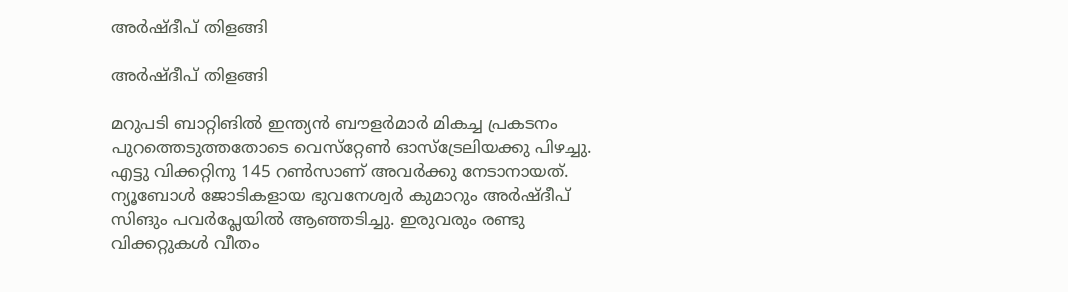അര്‍ഷ്ദീപ് തിളങ്ങി

അര്‍ഷ്ദീപ് തിളങ്ങി

മറുപടി ബാറ്റിങില്‍ ഇന്ത്യന്‍ ബൗളര്‍മാര്‍ മികച്ച പ്രകടനം പുറത്തെടുത്തതോടെ വെസ്‌റ്റേണ്‍ ഓസ്‌ട്രേലിയക്കു പിഴച്ചു. എട്ടു വിക്കറ്റിനു 145 റണ്‍സാണ് അവര്‍ക്കു നേടാനായത്. ന്യൂബോള്‍ ജോടികളായ ഭുവനേശ്വര്‍ കുമാറും അര്‍ഷ്ദീപ് സിങും പവര്‍പ്ലേയില്‍ ആഞ്ഞടിച്ചു. ഇരുവരും രണ്ടു വിക്കറ്റുകള്‍ വീതം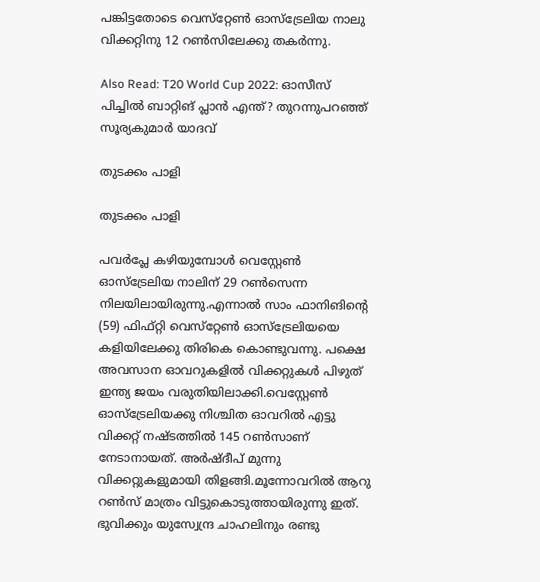പങ്കിട്ടതോടെ വെസ്‌റ്റേണ്‍ ഓസ്‌ട്രേലിയ നാലു വിക്കറ്റിനു 12 റണ്‍സിലേക്കു തകര്‍ന്നു.

Also Read: T20 World Cup 2022: ഓസീസ് പിച്ചില്‍ ബാറ്റിങ് പ്ലാന്‍ എന്ത്? തുറന്നുപറഞ്ഞ് സൂര്യകുമാര്‍ യാദവ്

തുടക്കം പാളി

തുടക്കം പാളി

പവര്‍പ്ലേ കഴിയുമ്പോള്‍ വെസ്റ്റേണ്‍ ഓസ്ട്രേലിയ നാലിന് 29 റണ്‍സെന്ന നിലയിലായിരുന്നു.എന്നാല്‍ സാം ഫാനിങിന്റെ (59) ഫിഫ്റ്റി വെസ്‌റ്റേണ്‍ ഓസ്‌ട്രേലിയയെ കളിയിലേക്കു തിരികെ കൊണ്ടുവന്നു. പക്ഷെ അവസാന ഓവറുകളില്‍ വിക്കറ്റുകള്‍ പിഴുത് ഇന്ത്യ ജയം വരുതിയിലാക്കി.വെസ്റ്റേണ്‍ ഓസ്‌ട്രേലിയക്കു നിശ്ചിത ഓവറില്‍ എട്ടു വിക്കറ്റ് നഷ്ടത്തില്‍ 145 റണ്‍സാണ് നേടാനായത്. അര്‍ഷ്ദീപ് മുന്നു വിക്കറ്റുകളുമായി തിളങ്ങി.മൂന്നോവറില്‍ ആറു റണ്‍സ് മാത്രം വിട്ടുകൊടുത്തായിരുന്നു ഇത്. ഭുവിക്കും യുസ്വേന്ദ്ര ചാഹലിനും രണ്ടു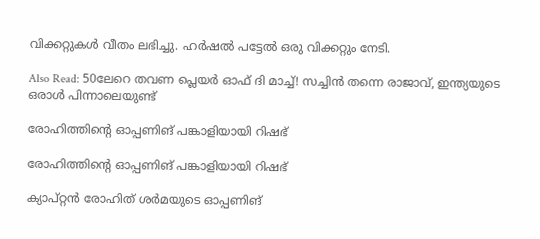വിക്കറ്റുകള്‍ വീതം ലഭിച്ചു. ഹര്‍ഷല്‍ പട്ടേല്‍ ഒരു വിക്കറ്റും നേടി.

Also Read: 50ലേറെ തവണ പ്ലെയര്‍ ഓഫ് ദി മാച്ച്! സച്ചിന്‍ തന്നെ രാജാവ്, ഇന്ത്യയുടെ ഒരാള്‍ പിന്നാലെയുണ്ട്

രോഹിത്തിന്‍റെ ഓപ്പണിങ് പങ്കാളിയായി റിഷഭ്

രോഹിത്തിന്‍റെ ഓപ്പണിങ് പങ്കാളിയായി റിഷഭ്

ക്യാപ്റ്റന്‍ രോഹിത് ശര്‍മയുടെ ഓപ്പണിങ്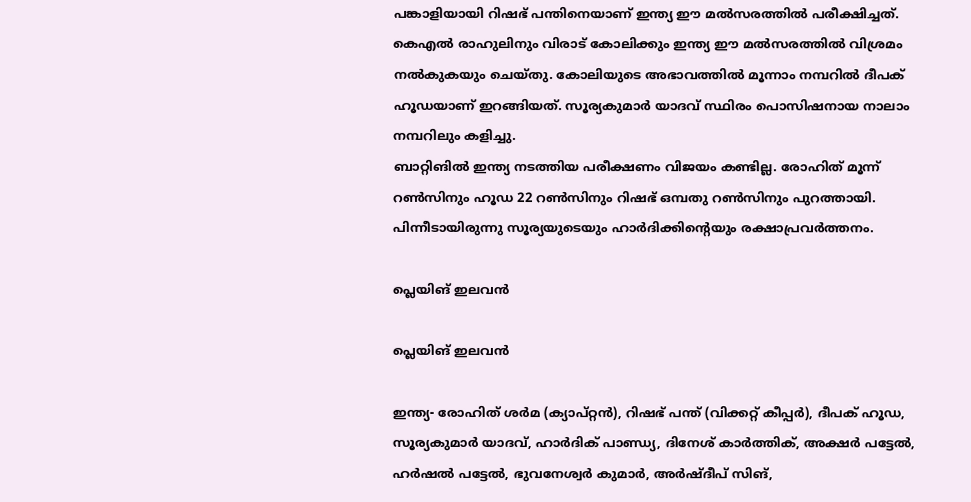പങ്കാളിയായി റിഷഭ് പന്തിനെയാണ് ഇന്ത്യ ഈ മല്‍സരത്തില്‍ പരീക്ഷിച്ചത്. കെഎല്‍ രാഹുലിനും വിരാട് കോലിക്കും ഇന്ത്യ ഈ മല്‍സരത്തില്‍ വിശ്രമം നല്‍കുകയും ചെയ്തു. കോലിയുടെ അഭാവത്തില്‍ മൂന്നാം നമ്പറില്‍ ദീപക് ഹൂഡയാണ് ഇറങ്ങിയത്. സൂര്യകുമാര്‍ യാദവ് സ്ഥിരം പൊസിഷനായ നാലാം നമ്പറിലും കളിച്ചു.
ബാറ്റിങില്‍ ഇന്ത്യ നടത്തിയ പരീക്ഷണം വിജയം കണ്ടില്ല. രോഹിത് മൂന്ന് റണ്‍സിനും ഹൂഡ 22 റണ്‍സിനും റിഷഭ് ഒമ്പതു റണ്‍സിനും പുറത്തായി. പിന്നീടായിരുന്നു സൂര്യയുടെയും ഹാര്‍ദിക്കിന്റെയും രക്ഷാപ്രവര്‍ത്തനം.

പ്ലെയിങ് ഇലവന്‍

പ്ലെയിങ് ഇലവന്‍

ഇന്ത്യ- രോഹിത് ശര്‍മ (ക്യാപ്റ്റന്‍), റിഷഭ് പന്ത് (വിക്കറ്റ് കീപ്പര്‍), ദീപക് ഹൂഡ, സൂര്യകുമാര്‍ യാദവ്, ഹാര്‍ദിക് പാണ്ഡ്യ, ദിനേശ് കാര്‍ത്തിക്, അക്ഷര്‍ പട്ടേല്‍, ഹര്‍ഷല്‍ പട്ടേല്‍, ഭുവനേശ്വര്‍ കുമാര്‍, അര്‍ഷ്ദീപ് സിങ്,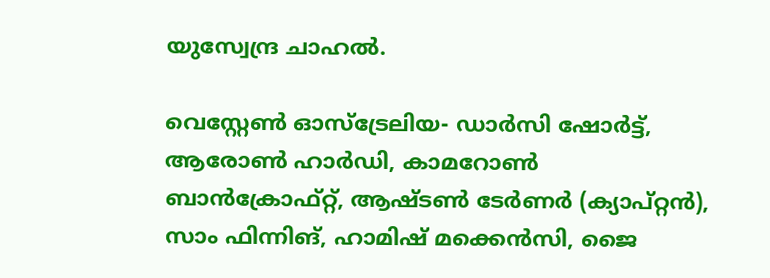യുസ്വേന്ദ്ര ചാഹല്‍.

വെസ്റ്റേണ്‍ ഓസ്‌ട്രേലിയ- ഡാര്‍സി ഷോര്‍ട്ട്, ആരോണ്‍ ഹാര്‍ഡി, കാമറോണ്‍ ബാന്‍ക്രോഫ്റ്റ്, ആഷ്ടണ്‍ ടേര്‍ണര്‍ (ക്യാപ്റ്റന്‍), സാം ഫിന്നിങ്, ഹാമിഷ് മക്കെന്‍സി, ജൈ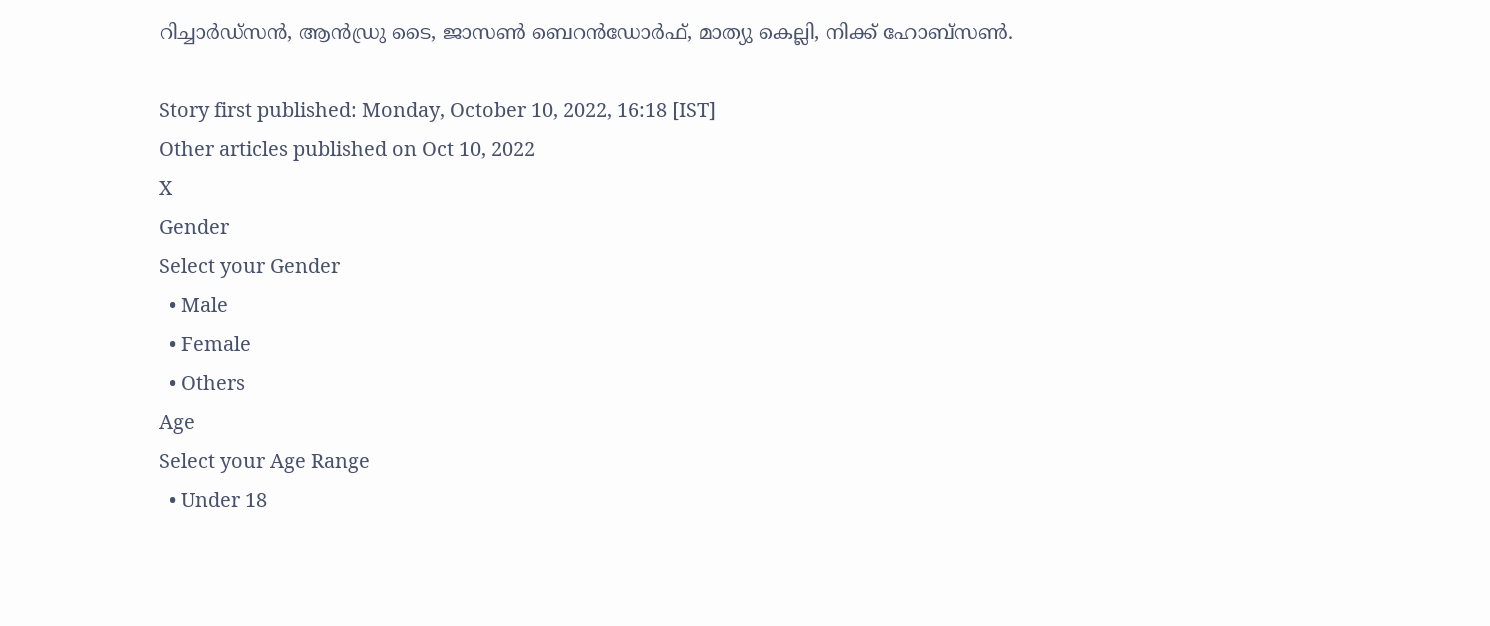റിച്ചാര്‍ഡ്‌സന്‍, ആന്‍ഡ്രു ടൈ, ജാസണ്‍ ബെറന്‍ഡോര്‍ഫ്, മാത്യു കെല്ലി, നിക്ക് ഹോബ്‌സണ്‍.

Story first published: Monday, October 10, 2022, 16:18 [IST]
Other articles published on Oct 10, 2022
X
Gender
Select your Gender
  • Male
  • Female
  • Others
Age
Select your Age Range
  • Under 18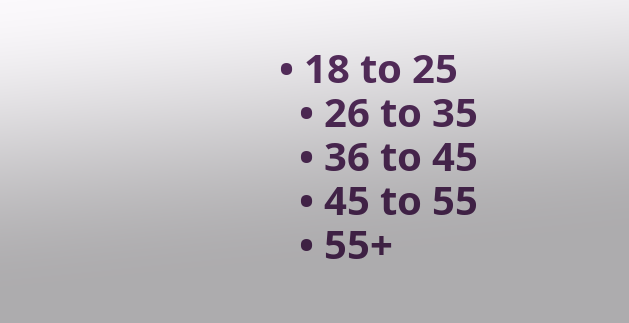• 18 to 25
  • 26 to 35
  • 36 to 45
  • 45 to 55
  • 55+